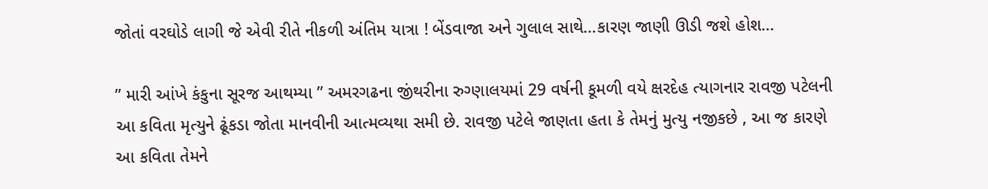જોતાં વરઘોડે લાગી જે એવી રીતે નીકળી અંતિમ યાત્રા ! બેંડવાજા અને ગુલાલ સાથે…કારણ જાણી ઊડી જશે હોશ…

” મારી આંખે કંકુના સૂરજ આથમ્યા ” અમરગઢના જીંથરીના રુગ્ણાલયમાં 29 વર્ષની કૂમળી વયે ક્ષરદેહ ત્યાગનાર રાવજી પટેલની આ કવિતા મૃત્યુને ઢૂંકડા જોતા માનવીની આત્મવ્યથા સમી છે. રાવજી પટેલે જાણતા હતા કે તેમનું મુત્યુ નજીકછે , આ જ કારણે આ કવિતા તેમને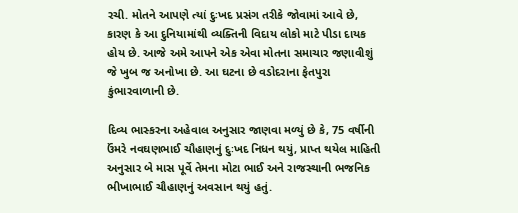રચી. મોતને આપણે ત્યાં દુઃખદ પ્રસંગ તરીકે જોવામાં આવે છે, કારણ કે આ દુનિયામાંથી વ્યક્તિની વિદાય લોકો માટે પીડા દાયક હોય છે. આજે અમે આપને એક એવા મોતના સમાચાર જણાવીશું જે ખુબ જ અનોખા છે. આ ઘટના છે વડોદરાના ફેતપુરા કુંભારવાળાની છે.

દિવ્ય ભાસ્કરના અહેવાલ અનુસાર જાણવા મળ્યું છે કે, 75 વર્ષીની ઉંમરે નવઘણભાઈ ચૌહાણનું દુઃખદ નિધન થયું, પ્રાપ્ત થયેલ માહિતી અનુસાર બે માસ પૂર્વે તેમના મોટા ભાઈ અને રાજસ્થાની ભજનિક ભીખાભાઈ ચૌહાણનું અવસાન થયું હતું.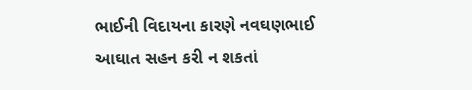ભાઈની વિદાયના કારણે નવઘણભાઈ આઘાત સહન કરી ન શકતાં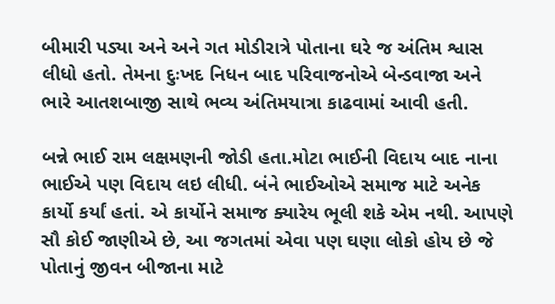બીમારી પડ્યા અને અને ગત મોડીરાત્રે પોતાના ઘરે જ અંતિમ શ્વાસ લીધો હતો. તેમના દુઃખદ નિધન બાદ પરિવાજનોએ બેન્ડવાજા અને ભારે આતશબાજી સાથે ભવ્ય અંતિમયાત્રા કાઢવામાં આવી હતી.

બન્ને ભાઈ રામ લક્ષમણની જોડી હતા.મોટા ભાઈની વિદાય બાદ નાના ભાઈએ પણ વિદાય લઇ લીધી. બંને ભાઈઓએ સમાજ માટે અનેક કાર્યો કર્યાં હતાં. એ કાર્યોને સમાજ ક્યારેય ભૂલી શકે એમ નથી. આપણે સૌ કોઈ જાણીએ છે, આ જગતમાં એવા પણ ઘણા લોકો હોય છે જે પોતાનું જીવન બીજાના માટે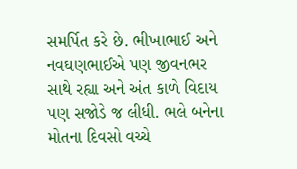સમર્પિત કરે છે. ભીખાભાઈ અને નવઘણભાઈએ પણ જીવનભર સાથે રહ્યા અને અંત કાળે વિદાય પણ સજોડે જ લીધી. ભલે બનેના મોતના દિવસો વચ્ચે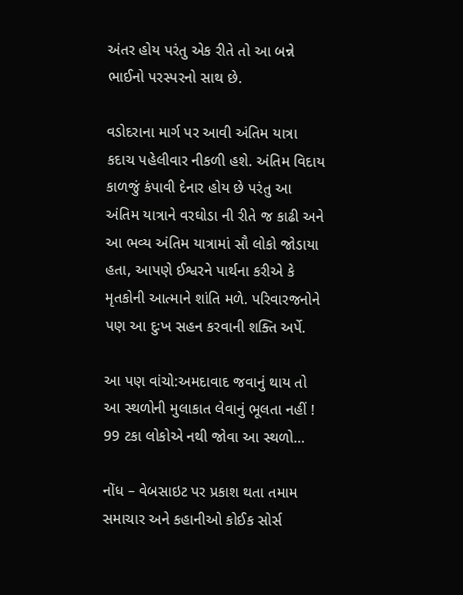અંતર હોય પરંતુ એક રીતે તો આ બન્ને ભાઈનો પરસ્પરનો સાથ છે.

વડોદરાના માર્ગ પર આવી અંતિમ યાત્રા કદાચ પહેલીવાર નીકળી હશે. અંતિમ વિદાય કાળજું કંપાવી દેનાર હોય છે પરંતુ આ અંતિમ યાત્રાને વરઘોડા ની રીતે જ કાઢી અને આ ભવ્ય અંતિમ યાત્રામાં સૌ લોકો જોડાયા હતા, આપણે ઈશ્વરને પાર્થના કરીએ કે મૃતકોની આત્માને શાંતિ મળે. પરિવારજનોને પણ આ દુઃખ સહન કરવાની શક્તિ અર્પે.

આ પણ વાંચો:અમદાવાદ જવાનું થાય તો આ સ્થળોની મુલાકાત લેવાનું ભૂલતા નહીં ! 99 ટકા લોકોએ નથી જોવા આ સ્થળો…

નોંધ – વેબસાઇટ પર પ્રકાશ થતા તમામ સમાચાર અને કહાનીઓ કોઈક સોર્સ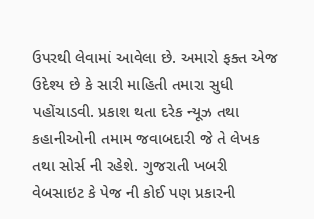ઉપરથી લેવામાં આવેલા છે. અમારો ફક્ત એજ ઉદેશ્ય છે કે સારી માહિતી તમારા સુધી પહોંચાડવી. પ્રકાશ થતા દરેક ન્યૂઝ તથા કહાનીઓની તમામ જવાબદારી જે તે લેખક તથા સોર્સ ની રહેશે. ગુજરાતી ખબરી વેબસાઇટ કે પેજ ની કોઈ પણ પ્રકારની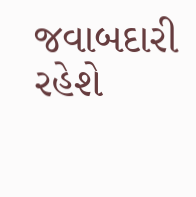જવાબદારી રહેશે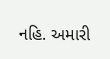નહિ. અમારી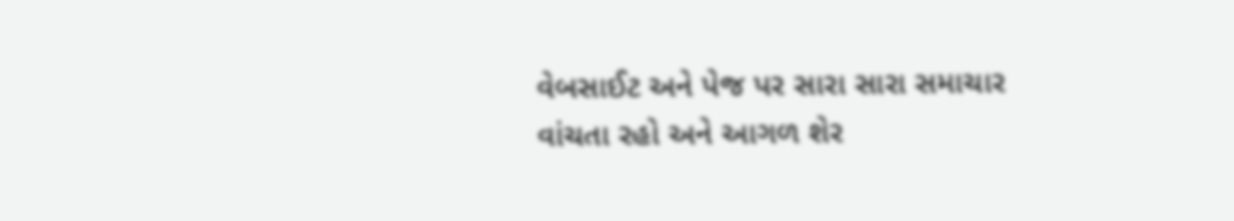વેબસાઈટ અને પેજ પર સારા સારા સમાચાર વાંચતા રહો અને આગળ શેર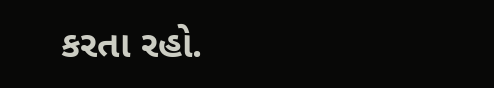કરતા રહો.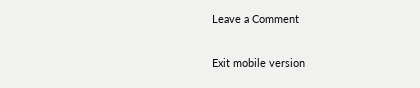Leave a Comment

Exit mobile version